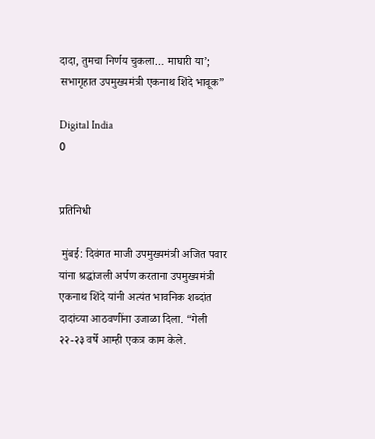दादा, तुमचा निर्णय चुकला… माघारी या’; सभागृहात उपमुख्यमंत्री एकनाथ शिंदे भावूक”

Digital India
0


प्रतिनिधी

 मुंबई: दिवंगत माजी उपमुख्यमंत्री अजित पवार यांना श्रद्धांजली अर्पण करताना उपमुख्यमंत्री एकनाथ शिंदे यांनी अत्यंत भावनिक शब्दांत दादांच्या आठवणींना उजाळा दिला. “गेली २२-२३ वर्षे आम्ही एकत्र काम केले.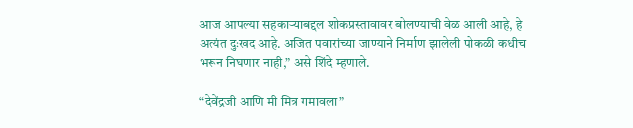आज आपल्या सहकाऱ्याबद्दल शोकप्रस्तावावर बोलण्याची वेळ आली आहे, हे अत्यंत दुःखद आहे. अजित पवारांच्या जाण्याने निर्माण झालेली पोकळी कधीच भरून निघणार नाही,” असे शिंदे म्हणाले.

“देवेंद्रजी आणि मी मित्र गमावला”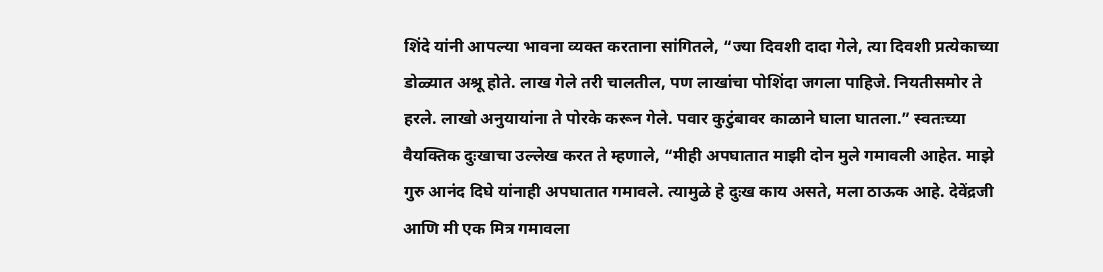शिंदे यांनी आपल्या भावना व्यक्त करताना सांगितले, “ज्या दिवशी दादा गेले, त्या दिवशी प्रत्येकाच्या डोळ्यात अश्रू होते. लाख गेले तरी चालतील, पण लाखांचा पोशिंदा जगला पाहिजे. नियतीसमोर ते हरले. लाखो अनुयायांना ते पोरके करून गेले. पवार कुटुंबावर काळाने घाला घातला.” स्वतःच्या वैयक्तिक दुःखाचा उल्लेख करत ते म्हणाले, “मीही अपघातात माझी दोन मुले गमावली आहेत. माझे गुरु आनंद दिघे यांनाही अपघातात गमावले. त्यामुळे हे दुःख काय असते, मला ठाऊक आहे. देवेंद्रजी आणि मी एक मित्र गमावला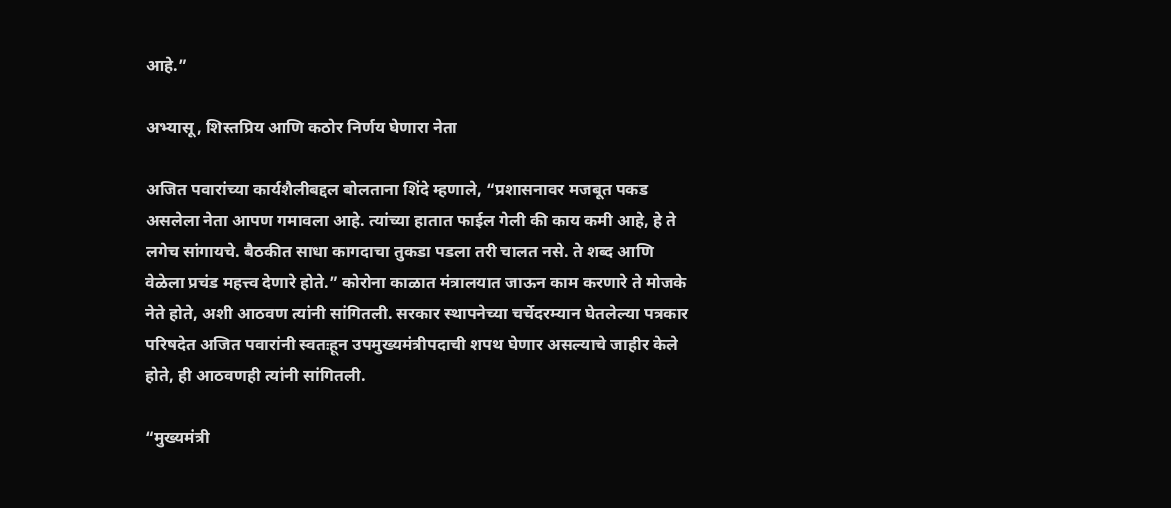आहे.”

अभ्यासू, शिस्तप्रिय आणि कठोर निर्णय घेणारा नेता

अजित पवारांच्या कार्यशैलीबद्दल बोलताना शिंदे म्हणाले, “प्रशासनावर मजबूत पकड असलेला नेता आपण गमावला आहे. त्यांच्या हातात फाईल गेली की काय कमी आहे, हे ते लगेच सांगायचे. बैठकीत साधा कागदाचा तुकडा पडला तरी चालत नसे. ते शब्द आणि वेळेला प्रचंड महत्त्व देणारे होते.” कोरोना काळात मंत्रालयात जाऊन काम करणारे ते मोजके नेते होते, अशी आठवण त्यांनी सांगितली. सरकार स्थापनेच्या चर्चेदरम्यान घेतलेल्या पत्रकार परिषदेत अजित पवारांनी स्वतःहून उपमुख्यमंत्रीपदाची शपथ घेणार असल्याचे जाहीर केले होते, ही आठवणही त्यांनी सांगितली.

“मुख्यमंत्री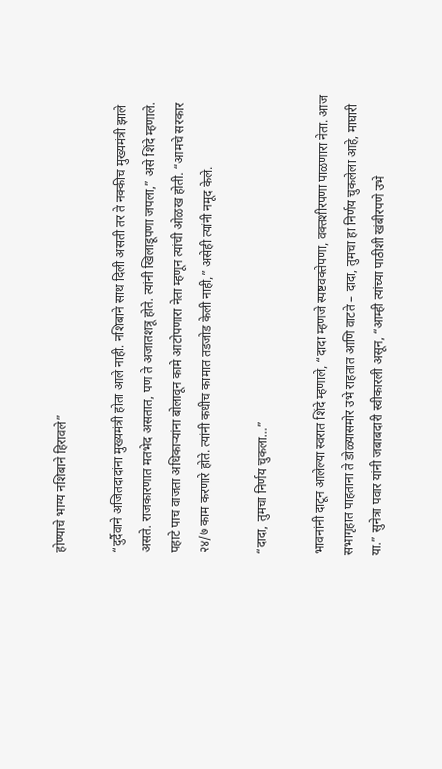होण्याचे भाग्य नशिबाने हिरावले”

“दुर्दैवाने अजितदादांना मुख्यमंत्री होता आले नाही. नशिबाने साथ दिली असती तर ते नक्कीच मुख्यमंत्री झाले असते. राजकारणात मतभेद असतात, पण ते अजातशत्रू होते. त्यांनी खिलाडूपणा जपला,” असे शिंदे म्हणाले. पहाटे पाच वाजता अधिकाऱ्यांना बोलावून कामे आटोपणारा नेता म्हणून त्यांची ओळख होती. “आमचे सरकार २४/७ काम करणारे होते. त्यांनी कधीच कामात तडजोड केली नाही,” असेही त्यांनी नमूद केले.

“दादा, तुमचा निर्णय चुकला…”

भावनांनी दाटून आलेल्या स्वरात शिंदे म्हणाले, “दादा म्हणजे स्पष्टवक्तेपणा, वक्तशीरपणा पाळणारा नेता. आज सभागृहात पाहताना ते डोळ्यासमोर उभे राहतात आणि वाटते – दादा, तुमचा हा निर्णय चुकलेला आहे, माघारी या.” सुनेत्रा पवार यांनी जबाबदारी स्वीकारली असून, “आम्ही त्यांच्या पाठीशी खंबीरपणे उभे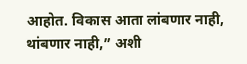आहोत. विकास आता लांबणार नाही, थांबणार नाही,” अशी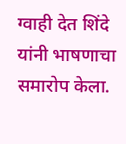ग्वाही देत शिंदे यांनी भाषणाचा समारोप केला.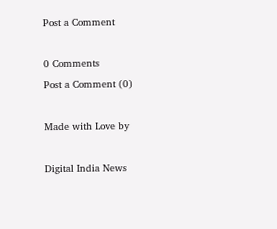Post a Comment

0 Comments
Post a Comment (0)

Made with Love by

Digital India News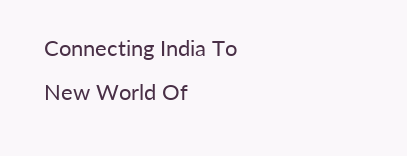Connecting India To New World Of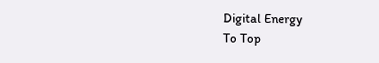Digital Energy
To Top